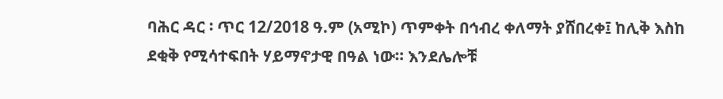ባሕር ዳር ፡ ጥር 12/2018 ዓ.ም (አሚኮ) ጥምቀት በኅብረ ቀለማት ያሸበረቀ፤ ከሊቅ እስከ ደቂቅ የሚሳተፍበት ሃይማኖታዊ በዓል ነው። እንደሌሎቹ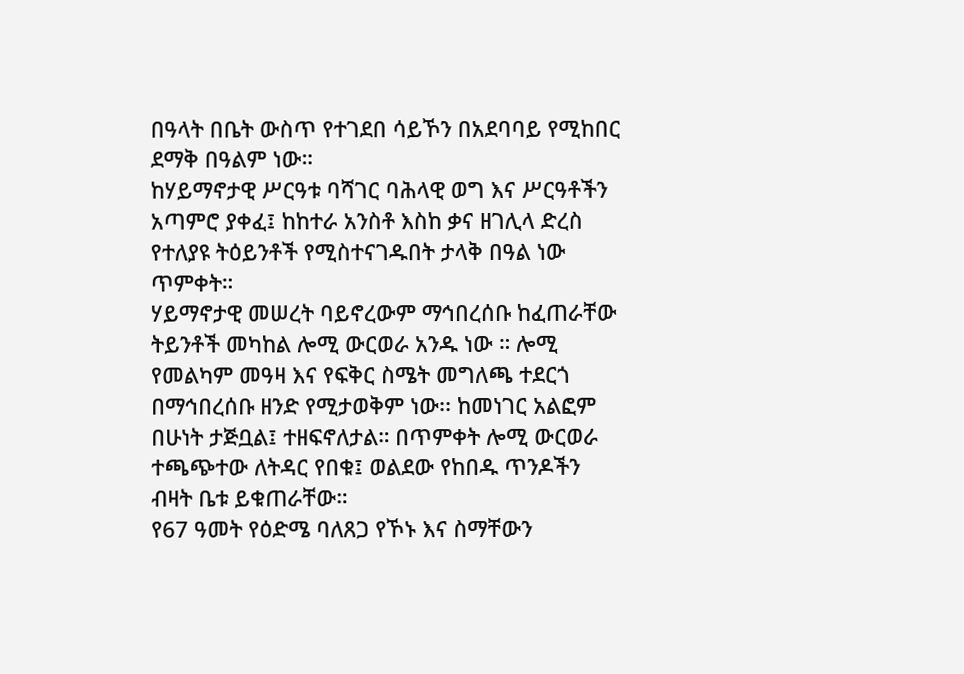በዓላት በቤት ውስጥ የተገደበ ሳይኾን በአደባባይ የሚከበር ደማቅ በዓልም ነው።
ከሃይማኖታዊ ሥርዓቱ ባሻገር ባሕላዊ ወግ እና ሥርዓቶችን አጣምሮ ያቀፈ፤ ከከተራ አንስቶ እስከ ቃና ዘገሊላ ድረስ የተለያዩ ትዕይንቶች የሚስተናገዱበት ታላቅ በዓል ነው ጥምቀት።
ሃይማኖታዊ መሠረት ባይኖረውም ማኅበረሰቡ ከፈጠራቸው ትይንቶች መካከል ሎሚ ውርወራ አንዱ ነው ። ሎሚ የመልካም መዓዛ እና የፍቅር ስሜት መግለጫ ተደርጎ በማኅበረሰቡ ዘንድ የሚታወቅም ነው፡፡ ከመነገር አልፎም በሁነት ታጅቧል፤ ተዘፍኖለታል። በጥምቀት ሎሚ ውርወራ ተጫጭተው ለትዳር የበቁ፤ ወልደው የከበዱ ጥንዶችን ብዛት ቤቱ ይቁጠራቸው።
የ67 ዓመት የዕድሜ ባለጸጋ የኾኑ እና ስማቸውን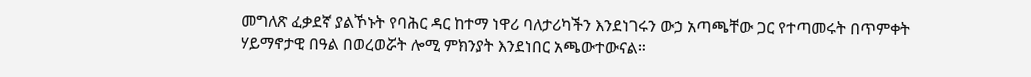መግለጽ ፈቃደኛ ያልኾኑት የባሕር ዳር ከተማ ነዋሪ ባለታሪካችን እንደነገሩን ውኃ አጣጫቸው ጋር የተጣመሩት በጥምቀት ሃይማኖታዊ በዓል በወረወሯት ሎሚ ምክንያት እንደነበር አጫውተውናል።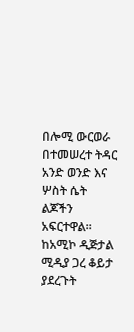በሎሚ ውርወራ በተመሠረተ ትዳር አንድ ወንድ እና ሦስት ሴት ልጆችን አፍርተዋል። ከአሚኮ ዲጅታል ሚዲያ ጋረ ቆይታ ያደረጉት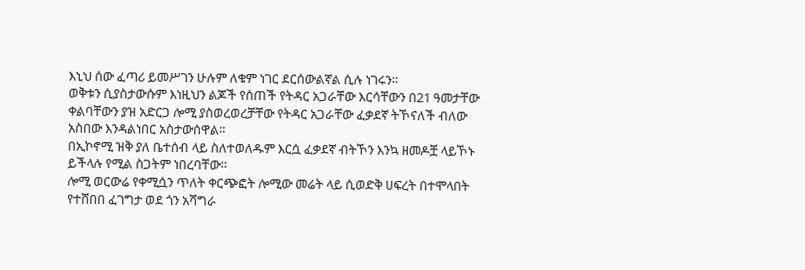እኒህ ሰው ፈጣሪ ይመሥገን ሁሉም ለቁም ነገር ደርሰውልኛል ሲሉ ነገሩን።
ወቅቱን ሲያስታውሱም እነዚህን ልጆች የሰጠች የትዳር አጋራቸው እርሳቸውን በ21 ዓመታቸው ቀልባቸውን ያዝ አድርጋ ሎሚ ያስወረወረቻቸው የትዳር አጋራቸው ፈቃደኛ ትኾናለች ብለው አስበው እንዳልነበር አስታውሰዋል።
በኢኮኖሚ ዝቅ ያለ ቤተሰብ ላይ ስለተወለዱም እርሷ ፈቃደኛ ብትኾን እንኳ ዘመዶቿ ላይኾኑ ይችላሉ የሚል ስጋትም ነበረባቸው።
ሎሚ ወርውሬ የቀሚሷን ጥለት ቀርጭፎት ሎሚው መሬት ላይ ሲወድቅ ሀፍረት በተሞላበት የተሸበበ ፈገግታ ወደ ጎን አሻግራ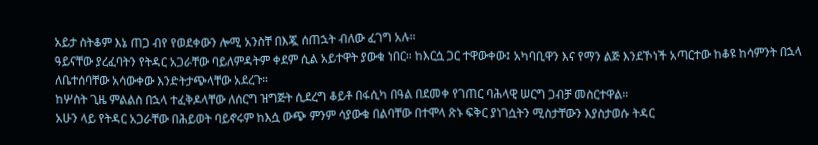አይታ ስትቆም እኔ ጠጋ ብየ የወደቀውን ሎሚ አንስቸ በእጇ ሰጠኋት ብለው ፈገግ አሉ።
ዓይናቸው ያረፈባትን የትዳር አጋራቸው ባይለምዳትም ቀደም ሲል አይተዋት ያውቁ ነበር። ከእርሷ ጋር ተዋውቀው፤ አካባቢዋን እና የማን ልጅ እንደኾነች አጣርተው ከቆዩ ከሳምንት በኋላ ለቤተሰባቸው አሳውቀው እንድትታጭላቸው አደረጉ።
ከሦስት ጊዜ ምልልስ በኋላ ተፈቅዶላቸው ለሰርግ ዝግጅት ሲደረግ ቆይቶ በፋሲካ በዓል በደመቀ የገጠር ባሕላዊ ሠርግ ጋብቻ መስርተዋል።
አሁን ላይ የትዳር አጋራቸው በሕይወት ባይኖሩም ከእሷ ውጭ ምንም ሳያውቁ በልባቸው በተሞላ ጽኑ ፍቅር ያነገሷትን ሚስታቸውን እያስታወሱ ትዳር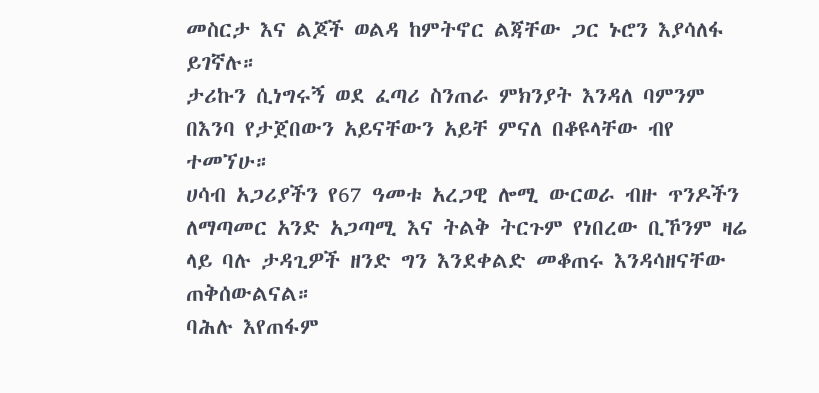መስርታ እና ልጆች ወልዳ ከምትኖር ልጃቸው ጋር ኑሮን እያሳለፋ ይገኛሉ።
ታሪኩን ሲነግሩኝ ወደ ፈጣሪ ስንጠራ ምክንያት እንዳለ ባምንም በእንባ የታጀበውን አይናቸውን አይቸ ምናለ በቆዩላቸው ብየ ተመኘሁ።
ሀሳብ አጋሪያችን የ67 ዓመቱ አረጋዊ ሎሚ ውርወራ ብዙ ጥንዶችን ለማጣመር አንድ አጋጣሚ እና ትልቅ ትርጉም የነበረው ቢኾንም ዛሬ ላይ ባሉ ታዳጊዎች ዘንድ ግን እንደቀልድ መቆጠሩ እንዳሳዘናቸው ጠቅሰውልናል።
ባሕሉ እየጠፋም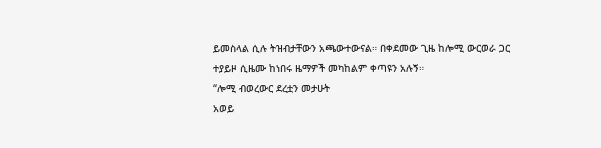ይመስላል ሲሉ ትዝብታቸውን አጫውተውናል። በቀደመው ጊዜ ከሎሚ ውርወራ ጋር ተያይዞ ሲዜሙ ከነበሩ ዜማዎች መካከልም ቀጣዩን አሉኝ።
“ሎሚ ብወረውር ደረቷን መታሁት
አወይ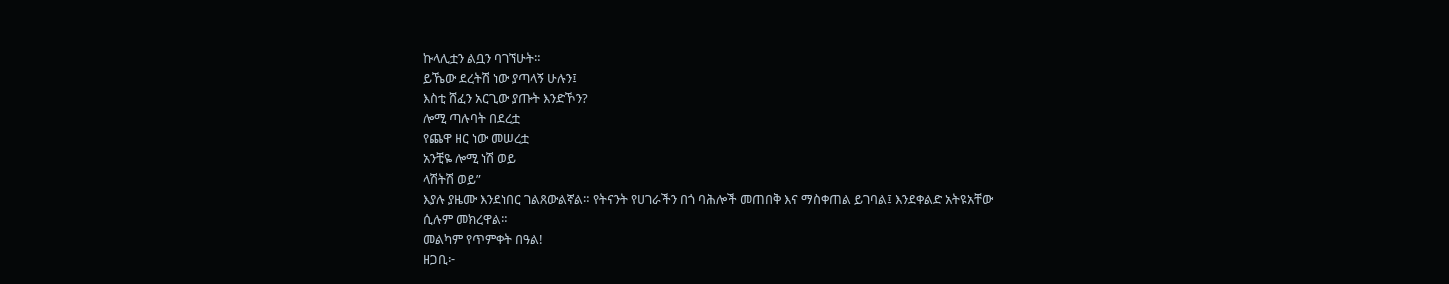ኩላሊቷን ልቧን ባገኘሁት።
ይኼው ደረትሽ ነው ያጣላኝ ሁሉን፤
እስቲ ሸፈን አርጊው ያጡት እንድኾን?
ሎሚ ጣሉባት በደረቷ
የጨዋ ዘር ነው መሠረቷ
አንቺዬ ሎሚ ነሽ ወይ
ላሽትሽ ወይ”
እያሉ ያዜሙ እንደነበር ገልጸውልኛል። የትናንት የሀገራችን በጎ ባሕሎች መጠበቅ እና ማስቀጠል ይገባል፤ እንደቀልድ አትዩአቸው ሲሉም መክረዋል።
መልካም የጥምቀት በዓል!
ዘጋቢ፦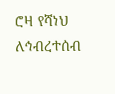ሮዛ የሻነህ
ለኅብረተሰብ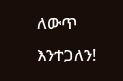ለውጥ እንተጋለን!